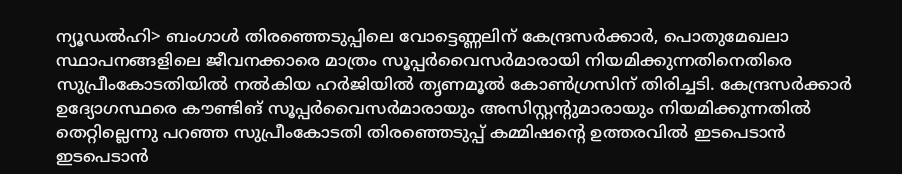ന്യൂഡൽഹി> ബംഗാൾ തിരഞ്ഞെടുപ്പിലെ വോട്ടെണ്ണലിന് കേന്ദ്രസർക്കാർ, പൊതുമേഖലാ സ്ഥാപനങ്ങളിലെ ജീവനക്കാരെ മാത്രം സൂപ്പർവൈസർമാരായി നിയമിക്കുന്നതിനെതിരെ സുപ്രീംകോടതിയിൽ നൽകിയ ഹർജിയിൽ തൃണമൂൽ കോൺഗ്രസിന് തിരിച്ചടി. കേന്ദ്രസർക്കാർ ഉദ്യോഗസ്ഥരെ കൗണ്ടിങ് സൂപ്പർവൈസർമാരായും അസിസ്റ്റന്റുമാരായും നിയമിക്കുന്നതിൽ തെറ്റില്ലെന്നു പറഞ്ഞ സുപ്രീംകോടതി തിരഞ്ഞെടുപ്പ് കമ്മിഷന്റെ ഉത്തരവിൽ ഇടപെടാൻ ഇടപെടാൻ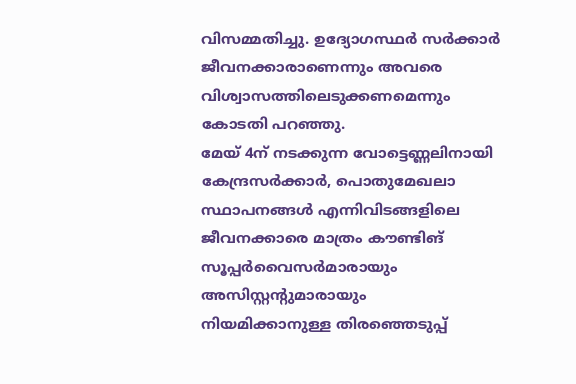വിസമ്മതിച്ചു. ഉദ്യോഗസ്ഥർ സർക്കാർ ജീവനക്കാരാണെന്നും അവരെ വിശ്വാസത്തിലെടുക്കണമെന്നും കോടതി പറഞ്ഞു.
മേയ് 4ന് നടക്കുന്ന വോട്ടെണ്ണലിനായി കേന്ദ്രസർക്കാർ, പൊതുമേഖലാ സ്ഥാപനങ്ങൾ എന്നിവിടങ്ങളിലെ ജീവനക്കാരെ മാത്രം കൗണ്ടിങ് സൂപ്പർവൈസർമാരായും അസിസ്റ്റന്റുമാരായും നിയമിക്കാനുള്ള തിരഞ്ഞെടുപ്പ്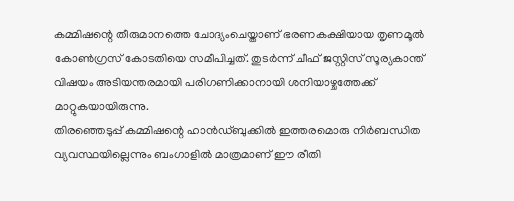കമ്മിഷന്റെ തീരുമാനത്തെ ചോദ്യംചെയ്താണ് ഭരണകക്ഷിയായ തൃണമൂൽ കോൺഗ്രസ് കോടതിയെ സമീപിച്ചത്. തുടർന്ന് ചീഫ് ജസ്റ്റിസ് സൂര്യകാന്ത് വിഷയം അടിയന്തരമായി പരിഗണിക്കാനായി ശനിയാഴ്ചത്തേക്ക് മാറ്റുകയായിരുന്നു.
തിരഞ്ഞെടുപ്പ് കമ്മിഷന്റെ ഹാൻഡ്ബുക്കിൽ ഇത്തരമൊരു നിർബന്ധിത വ്യവസ്ഥയില്ലെന്നും ബംഗാളിൽ മാത്രമാണ് ഈ രീതി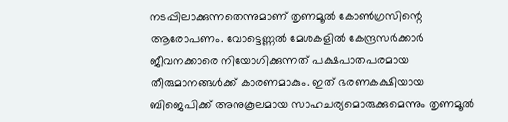നടപ്പിലാക്കുന്നതെന്നുമാണ് തൃണമൂൽ കോൺഗ്രസിന്റെ ആരോപണം. വോട്ടെണ്ണൽ മേശകളിൽ കേന്ദ്രസർക്കാർ ജീവനക്കാരെ നിയോഗിക്കുന്നത് പക്ഷപാതപരമായ തീരുമാനങ്ങൾക്ക് കാരണമാകും. ഇത് ഭരണകക്ഷിയായ ബിജെപിക്ക് അനുകൂലമായ സാഹചര്യമൊരുക്കുമെന്നും തൃണമൂൽ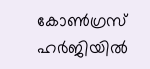കോൺഗ്രസ് ഹർജിയിൽ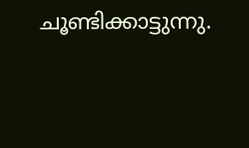ചൂണ്ടിക്കാട്ടുന്നു.